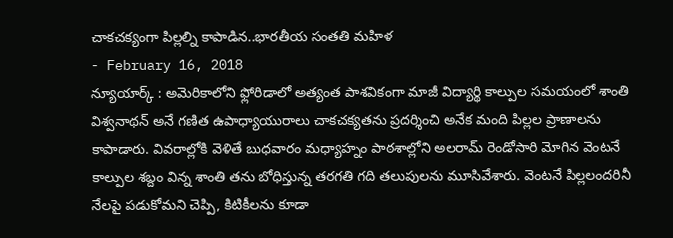చాకచక్యంగా పిల్లల్ని కాపాడిన..భారతీయ సంతతి మహిళ
- February 16, 2018
న్యూయార్క్ : అమెరికాలోని ఫ్లోరిడాలో అత్యంత పాశవికంగా మాజీ విద్యార్థి కాల్పుల సమయంలో శాంతి విశ్వనాథన్ అనే గణిత ఉపాధ్యాయురాలు చాకచక్యతను ప్రదర్శించి అనేక మంది పిల్లల ప్రాణాలను కాపాడారు. వివరాల్లోకి వెళితే బుధవారం మధ్యాహ్నం పాఠశాల్లోని అలరామ్ రెండోసారి మోగిన వెంటనే కాల్పుల శబ్దం విన్న శాంతి తను బోధిస్తున్న తరగతి గది తలుపులను మూసివేశారు. వెంటనే పిల్లలందరినీ నేలపై పడుకోమని చెప్పి, కిటికీలను కూడా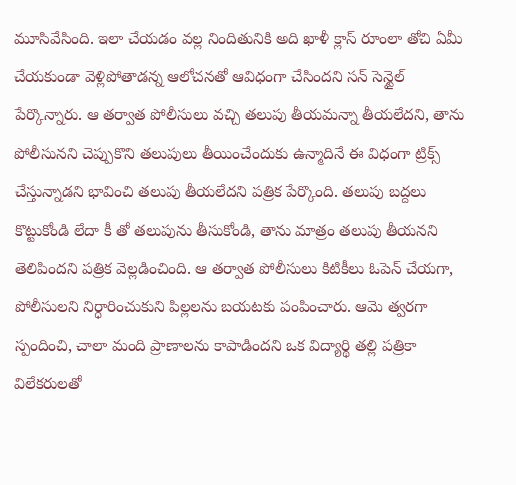మూసివేసింది. ఇలా చేయడం వల్ల నిందితునికి అది ఖాళీ క్లాస్ రూంలా తోచి ఏమీ చేయకుండా వెళ్లిపోతాడన్న ఆలోచనతో ఆవిధంగా చేసిందని సన్ సెన్టైల్ పేర్కొన్నారు. ఆ తర్వాత పోలీసులు వచ్చి తలుపు తీయమన్నా తీయలేదని, తాను పోలీసునని చెప్పుకొని తలుపులు తీయించేందుకు ఉన్మాదినే ఈ విధంగా ట్రిక్స్ చేస్తున్నాడని భావించి తలుపు తీయలేదని పత్రిక పేర్కొంది. తలుపు బద్దలు కొట్టుకోండి లేదా కీ తో తలుపును తీసుకోండి, తాను మాత్రం తలుపు తీయనని తెలిపిందని పత్రిక వెల్లడించింది. ఆ తర్వాత పోలీసులు కిటికీలు ఓపెన్ చేయగా, పోలీసులని నిర్ధారించుకుని పిల్లలను బయటకు పంపించారు. ఆమె త్వరగా స్పందించి, చాలా మంది ప్రాణాలను కాపాడిందని ఒక విద్యార్థి తల్లి పత్రికా విలేకరులతో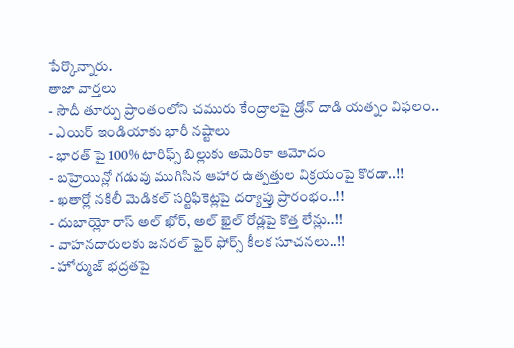పేర్కొన్నారు.
తాజా వార్తలు
- సౌదీ తూర్పు ప్రాంతంలోని చమురు కేంద్రాలపై డ్రోన్ దాడి యత్నం విఫలం..
- ఎయిర్ ఇండియాకు భారీ నష్టాలు
- భారత్ పై 100% టారిఫ్స్ బిల్లుకు అమెరికా ఆమోదం
- బహ్రెయిన్లో గడువు ముగిసిన ఆహార ఉత్పత్తుల విక్రయంపై కొరడా..!!
- ఖతార్లో నకిలీ మెడికల్ సర్టిఫికెట్లపై దర్యాప్తు ప్రారంభం..!!
- దుబాయ్లో రాస్ అల్ ఖోర్, అల్ ఖైల్ రోడ్లపై కొత్త లేన్లు..!!
- వాహనదారులకు జనరల్ ఫైర్ ఫోర్స్ కీలక సూచనలు..!!
- హోర్ముజ్ భద్రతపై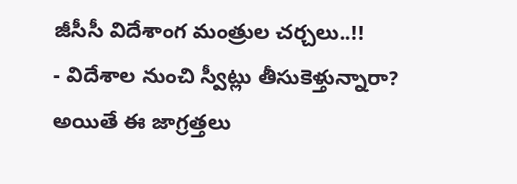జీసీసీ విదేశాంగ మంత్రుల చర్చలు..!!
- విదేశాల నుంచి స్వీట్లు తీసుకెళ్తున్నారా? అయితే ఈ జాగ్రత్తలు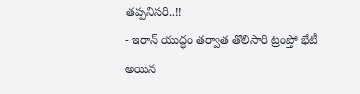తప్పనిసరి..!!
- ఇరాన్ యుద్ధం తర్వాత తొలిసారి ట్రంప్తో భేటీ అయిన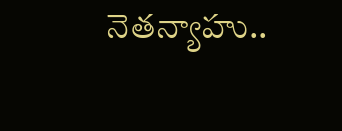నెతన్యాహు..